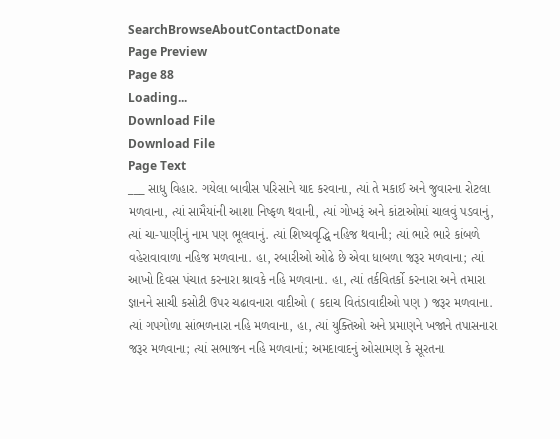SearchBrowseAboutContactDonate
Page Preview
Page 88
Loading...
Download File
Download File
Page Text
___ સાધુ વિહાર. ગયેલા બાવીસ પરિસાને યાદ કરવાના, ત્યાં તે મકાઈ અને જુવારના રોટલા મળવાના, ત્યાં સામૈયાંની આશા નિષ્ફળ થવાની, ત્યાં ગોખરૂં અને કાંટાઓમાં ચાલવું પડવાનું, ત્યાં ચા-પાણીનું નામ પણ ભૂલવાનું. ત્યાં શિષ્યવૃદ્ધિ નહિજ થવાની; ત્યાં ભારે ભારે કાંબળે વહેરાવાવાળા નહિજ મળવાના. હા, રબારીઓ ઓઢે છે એવા ધાબળા જરૂર મળવાના; ત્યાં આખો દિવસ પંચાત કરનારા શ્રાવકે નહિ મળવાના. હા, ત્યાં તર્કવિતર્કો કરનારા અને તમારા જ્ઞાનને સાચી કસોટી ઉપર ચઢાવનારા વાદીઓ ( કદાચ વિતંડાવાદીઓ પણ ) જરૂર મળવાના. ત્યાં ગપગોળા સાંભળનારા નહિ મળવાના, હા, ત્યાં યુક્તિઓ અને પ્રમાણને ખજાને તપાસનારા જરૂર મળવાના; ત્યાં સભાજન નહિ મળવાનાં; અમદાવાદનું ઓસામણ કે સૂરતના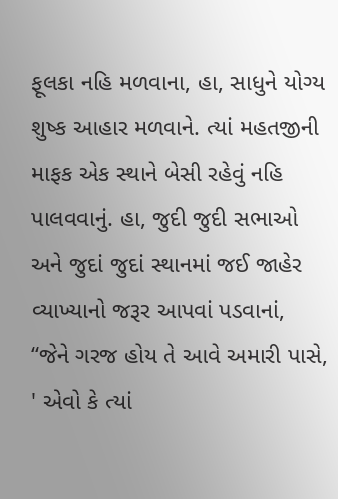ફૂલકા નહિ મળવાના, હા, સાધુને યોગ્ય શુષ્ક આહાર મળવાને. ત્યાં મહતજીની માફક એક સ્થાને બેસી રહેવું નહિ પાલવવાનું. હા, જુદી જુદી સભાઓ અને જુદાં જુદાં સ્થાનમાં જઈ જાહેર વ્યાખ્યાનો જરૂર આપવાં પડવાનાં, “જેને ગરજ હોય તે આવે અમારી પાસે, ' એવો કે ત્યાં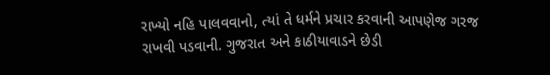રાખ્યો નહિ પાલવવાનો, ત્યાં તે ધર્મને પ્રચાર કરવાની આપણેજ ગરજ રાખવી પડવાની. ગુજરાત અને કાઠીયાવાડને છેડી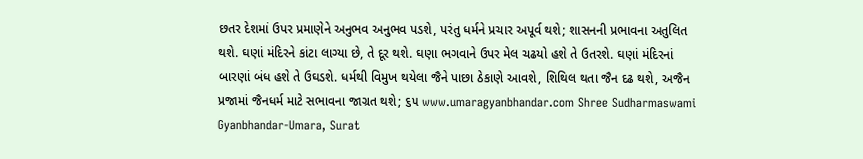છતર દેશમાં ઉપર પ્રમાણેને અનુભવ અનુભવ પડશે, પરંતુ ધર્મને પ્રચાર અપૂર્વ થશે; શાસનની પ્રભાવના અતુલિત થશે. ઘણાં મંદિરને કાંટા લાગ્યા છે, તે દૂર થશે. ઘણા ભગવાને ઉપર મેલ ચઢયો હશે તે ઉતરશે. ઘણાં મંદિરનાં બારણાં બંધ હશે તે ઉઘડશે. ધર્મથી વિમુખ થયેલા જૈને પાછા ઠેકાણે આવશે, શિથિલ થતા જૈન દઢ થશે, અજૈન પ્રજામાં જૈનધર્મ માટે સભાવના જાગ્રત થશે; ૬૫ www.umaragyanbhandar.com Shree Sudharmaswami Gyanbhandar-Umara, Surat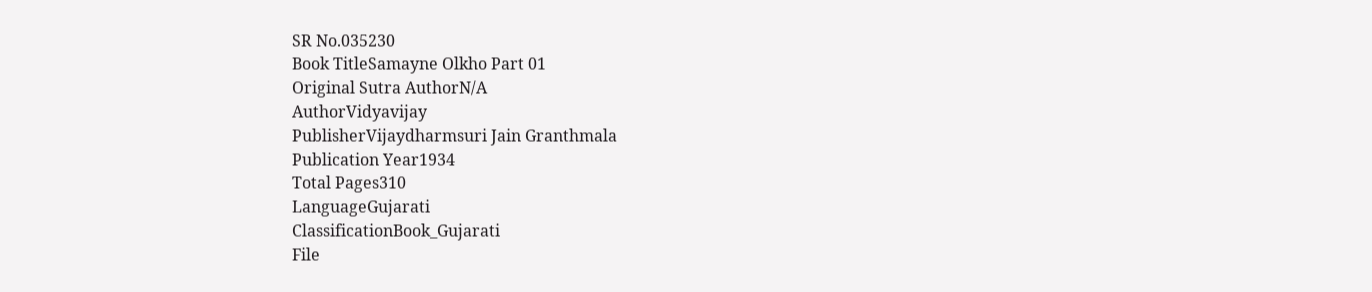SR No.035230
Book TitleSamayne Olkho Part 01
Original Sutra AuthorN/A
AuthorVidyavijay
PublisherVijaydharmsuri Jain Granthmala
Publication Year1934
Total Pages310
LanguageGujarati
ClassificationBook_Gujarati
File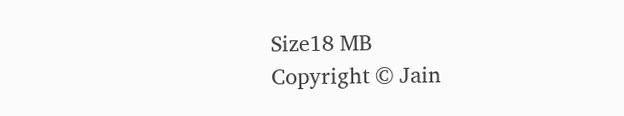Size18 MB
Copyright © Jain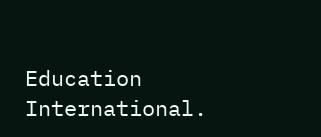Education International.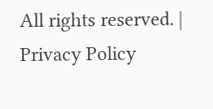All rights reserved. | Privacy Policy